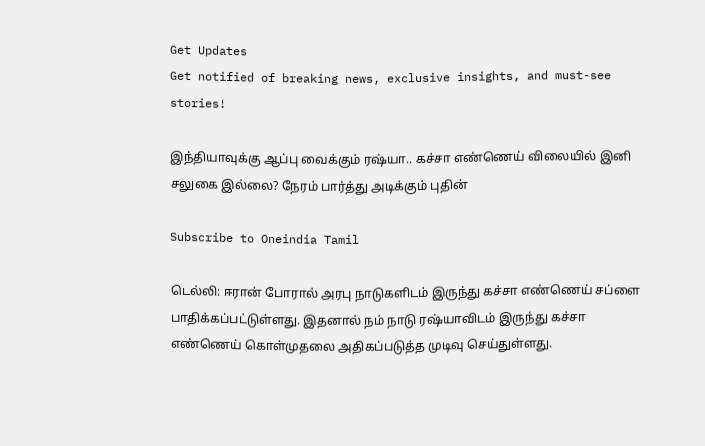Get Updates
Get notified of breaking news, exclusive insights, and must-see stories!

இந்தியாவுக்கு ஆப்பு வைக்கும் ரஷ்யா.. கச்சா எண்ணெய் விலையில் இனி சலுகை இல்லை? நேரம் பார்த்து அடிக்கும் புதின்

Subscribe to Oneindia Tamil

டெல்லி: ஈரான் போரால் அரபு நாடுகளிடம் இருந்து கச்சா எண்ணெய் சப்ளை பாதிக்கப்பட்டுள்ளது. இதனால் நம் நாடு ரஷ்யாவிடம் இருந்து கச்சா எண்ணெய் கொள்முதலை அதிகப்படுத்த முடிவு செய்துள்ளது.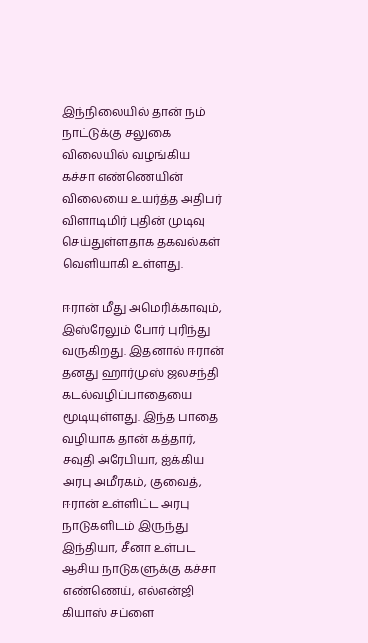இந்நிலையில் தான் நம் நாட்டுக்கு சலுகை விலையில் வழங்கிய கச்சா எண்ணெயின் விலையை உயர்த்த அதிபர் விளாடிமிர் புதின் முடிவு செய்துள்ளதாக தகவல்கள் வெளியாகி உள்ளது.

ஈரான் மீது அமெரிக்காவும், இஸ்ரேலும் போர் புரிந்து வருகிறது. இதனால் ஈரான் தனது ஹார்முஸ் ஜலசந்தி கடல்வழிப்பாதையை மூடியுள்ளது. இந்த பாதை வழியாக தான் கத்தார், சவுதி அரேபியா, ஐக்கிய அரபு அமீரகம், குவைத், ஈரான் உள்ளிட்ட அரபு நாடுகளிடம் இருந்து இந்தியா, சீனா உள்பட ஆசிய நாடுகளுக்கு கச்சா எண்ணெய், எல்என்ஜி கியாஸ் சப்ளை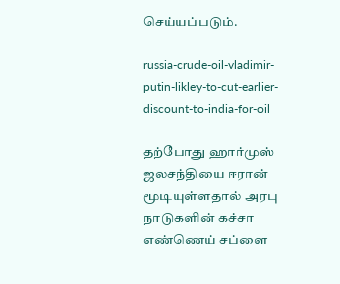செய்யப்படும்.

russia-crude-oil-vladimir-putin-likley-to-cut-earlier-discount-to-india-for-oil

தற்போது ஹார்முஸ் ஜலசந்தியை ஈரான் மூடியுள்ளதால் அரபு நாடுகளின் கச்சா எண்ணெய் சப்ளை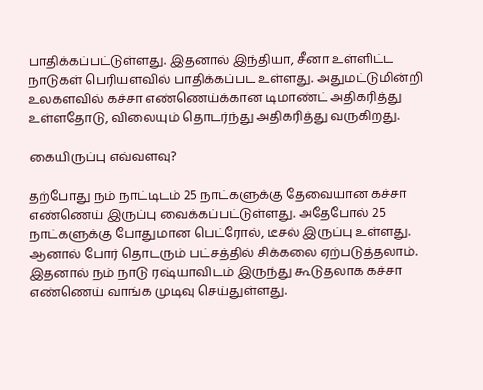பாதிக்கப்பட்டுள்ளது. இதனால் இந்தியா, சீனா உள்ளிட்ட நாடுகள் பெரியளவில் பாதிக்கப்பட உள்ளது. அதுமட்டுமின்றி உலகளவில் கச்சா எண்ணெய்க்கான டிமாண்ட் அதிகரித்து உள்ளதோடு, விலையும் தொடர்ந்து அதிகரித்து வருகிறது.

கையிருப்பு எவ்வளவு?

தற்போது நம் நாட்டிடம் 25 நாட்களுக்கு தேவையான கச்சா எண்ணெய் இருப்பு வைக்கப்பட்டுள்ளது. அதேபோல் 25 நாட்களுக்கு போதுமான பெட்ரோல், டீசல் இருப்பு உள்ளது. ஆனால் போர் தொடரும் பட்சத்தில் சிக்கலை ஏற்படுத்தலாம். இதனால் நம் நாடு ரஷ்யாவிடம் இருந்து கூடுதலாக கச்சா எண்ணெய் வாங்க முடிவு செய்துள்ளது.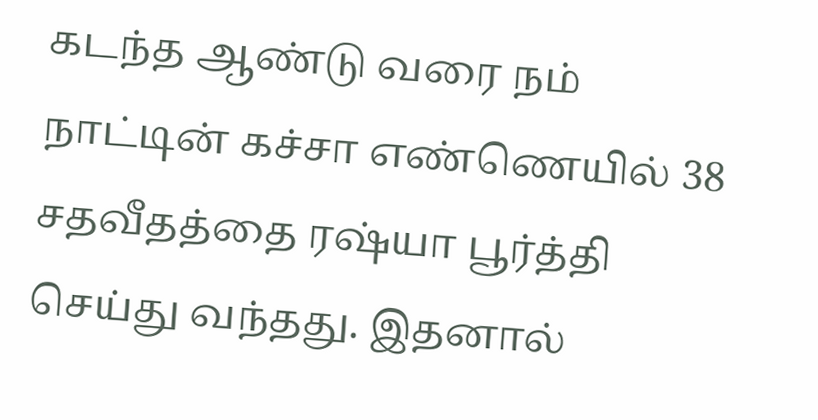கடந்த ஆண்டு வரை நம் நாட்டின் கச்சா எண்ணெயில் 38 சதவீதத்தை ரஷ்யா பூர்த்தி செய்து வந்தது. இதனால்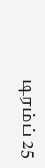டிரம்ப் 25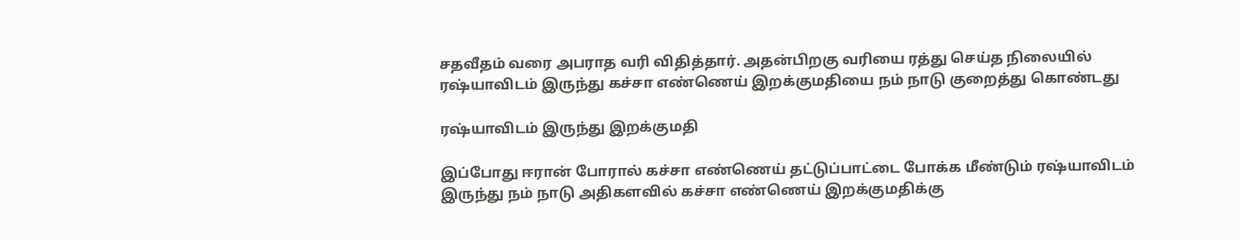சதவீதம் வரை அபராத வரி விதித்தார். அதன்பிறகு வரியை ரத்து செய்த நிலையில் ரஷ்யாவிடம் இருந்து கச்சா எண்ணெய் இறக்குமதியை நம் நாடு குறைத்து கொண்டது

ரஷ்யாவிடம் இருந்து இறக்குமதி

இப்போது ஈரான் போரால் கச்சா எண்ணெய் தட்டுப்பாட்டை போக்க மீண்டும் ரஷ்யாவிடம் இருந்து நம் நாடு அதிகளவில் கச்சா எண்ணெய் இறக்குமதிக்கு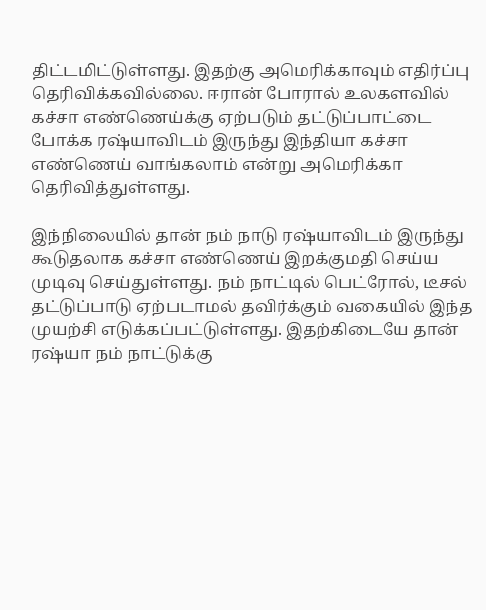திட்டமிட்டுள்ளது. இதற்கு அமெரிக்காவும் எதிர்ப்பு தெரிவிக்கவில்லை. ஈரான் போரால் உலகளவில் கச்சா எண்ணெய்க்கு ஏற்படும் தட்டுப்பாட்டை போக்க ரஷ்யாவிடம் இருந்து இந்தியா கச்சா எண்ணெய் வாங்கலாம் என்று அமெரிக்கா தெரிவித்துள்ளது.

இந்நிலையில் தான் நம் நாடு ரஷ்யாவிடம் இருந்து கூடுதலாக கச்சா எண்ணெய் இறக்குமதி செய்ய முடிவு செய்துள்ளது. நம் நாட்டில் பெட்ரோல், டீசல் தட்டுப்பாடு ஏற்படாமல் தவிர்க்கும் வகையில் இந்த முயற்சி எடுக்கப்பட்டுள்ளது. இதற்கிடையே தான் ரஷ்யா நம் நாட்டுக்கு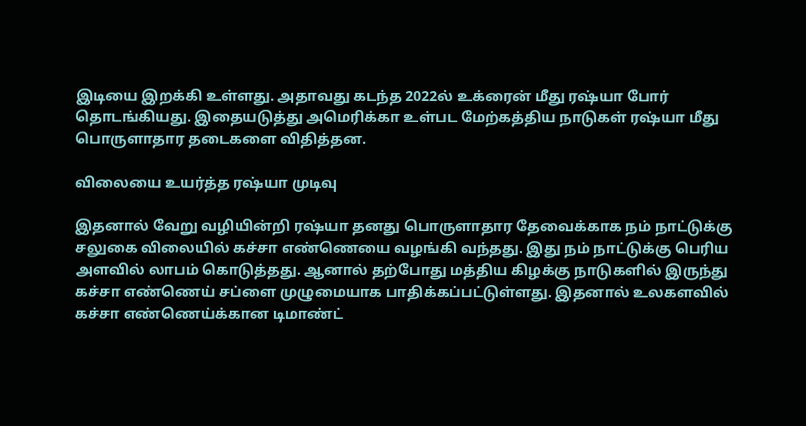இடியை இறக்கி உள்ளது. அதாவது கடந்த 2022ல் உக்ரைன் மீது ரஷ்யா போர் தொடங்கியது. இதையடுத்து அமெரிக்கா உள்பட மேற்கத்திய நாடுகள் ரஷ்யா மீது பொருளாதார தடைகளை விதித்தன.

விலையை உயர்த்த ரஷ்யா முடிவு

இதனால் வேறு வழியின்றி ரஷ்யா தனது பொருளாதார தேவைக்காக நம் நாட்டுக்கு சலுகை விலையில் கச்சா எண்ணெயை வழங்கி வந்தது. இது நம் நாட்டுக்கு பெரிய அளவில் லாபம் கொடுத்தது. ஆனால் தற்போது மத்திய கிழக்கு நாடுகளில் இருந்து கச்சா எண்ணெய் சப்ளை முழுமையாக பாதிக்கப்பட்டுள்ளது. இதனால் உலகளவில் கச்சா எண்ணெய்க்கான டிமாண்ட்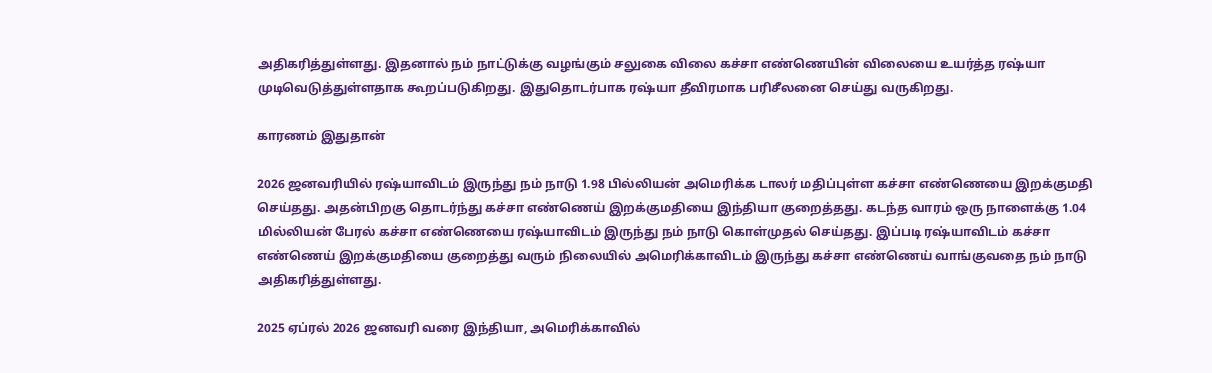அதிகரித்துள்ளது. இதனால் நம் நாட்டுக்கு வழங்கும் சலுகை விலை கச்சா எண்ணெயின் விலையை உயர்த்த ரஷ்யா முடிவெடுத்துள்ளதாக கூறப்படுகிறது. இதுதொடர்பாக ரஷ்யா தீவிரமாக பரிசீலனை செய்து வருகிறது.

காரணம் இதுதான்

2026 ஜனவரியில் ரஷ்யாவிடம் இருந்து நம் நாடு 1.98 பில்லியன் அமெரிக்க டாலர் மதிப்புள்ள கச்சா எண்ணெயை இறக்குமதி செய்தது. அதன்பிறகு தொடர்ந்து கச்சா எண்ணெய் இறக்குமதியை இந்தியா குறைத்தது. கடந்த வாரம் ஒரு நாளைக்கு 1.04 மில்லியன் பேரல் கச்சா எண்ணெயை ரஷ்யாவிடம் இருந்து நம் நாடு கொள்முதல் செய்தது. இப்படி ரஷ்யாவிடம் கச்சா எண்ணெய் இறக்குமதியை குறைத்து வரும் நிலையில் அமெரிக்காவிடம் இருந்து கச்சா எண்ணெய் வாங்குவதை நம் நாடு அதிகரித்துள்ளது.

2025 ஏப்ரல் 2026 ஜனவரி வரை இந்தியா, அமெரிக்காவில்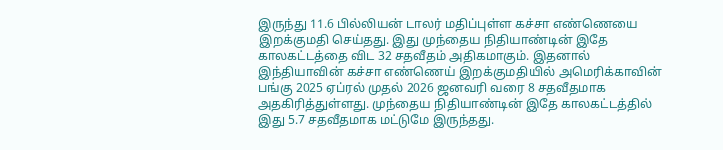இருந்து 11.6 பில்லியன் டாலர் மதிப்புள்ள கச்சா எண்ணெயை இறக்குமதி செய்தது. இது முந்தைய நிதியாண்டின் இதே காலகட்டத்தை விட 32 சதவீதம் அதிகமாகும். இதனால் இந்தியாவின் கச்சா எண்ணெய் இறக்குமதியில் அமெரிக்காவின் பங்கு 2025 ஏப்ரல் முதல் 2026 ஜனவரி வரை 8 சதவீதமாக அதகிரித்துள்ளது. முந்தைய நிதியாண்டின் இதே காலகட்டத்தில் இது 5.7 சதவீதமாக மட்டுமே இருந்தது.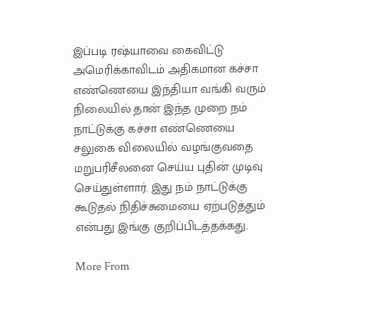இப்படி ரஷ்யாவை கைவிட்டு அமெரிக்காவிடம் அதிகமான கச்சா எண்ணெயை இந்தியா வங்கி வரும் நிலையில் தான் இந்த முறை நம் நாட்டுக்கு கச்சா எண்ணெயை சலுகை விலையில் வழங்குவதை மறுபரிசீலனை செய்ய புதின் முடிவு செய்துள்ளார். இது நம் நாட்டுக்கு கூடுதல் நிதிச்சுமையை ஏற்படுத்தும் என்பது இங்கு குறிப்பிடத்தக்கது.

More From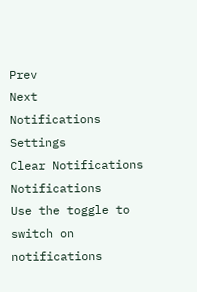Prev
Next
Notifications
Settings
Clear Notifications
Notifications
Use the toggle to switch on notifications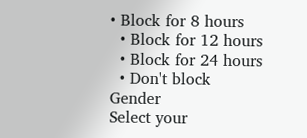• Block for 8 hours
  • Block for 12 hours
  • Block for 24 hours
  • Don't block
Gender
Select your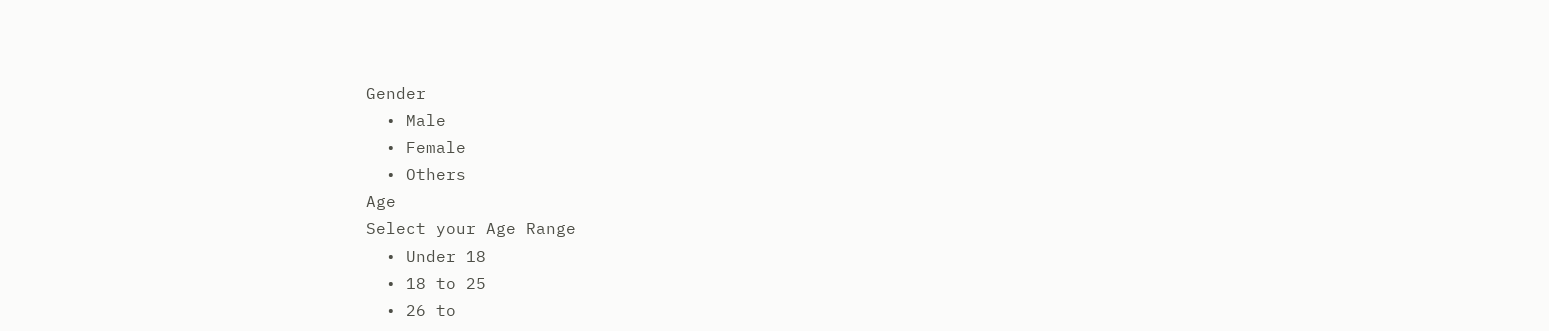Gender
  • Male
  • Female
  • Others
Age
Select your Age Range
  • Under 18
  • 18 to 25
  • 26 to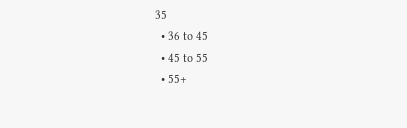35
  • 36 to 45
  • 45 to 55
  • 55+